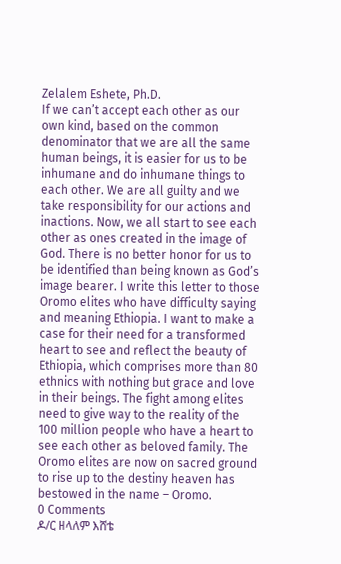Zelalem Eshete, Ph.D.
If we can’t accept each other as our own kind, based on the common denominator that we are all the same human beings, it is easier for us to be inhumane and do inhumane things to each other. We are all guilty and we take responsibility for our actions and inactions. Now, we all start to see each other as ones created in the image of God. There is no better honor for us to be identified than being known as God’s image bearer. I write this letter to those Oromo elites who have difficulty saying and meaning Ethiopia. I want to make a case for their need for a transformed heart to see and reflect the beauty of Ethiopia, which comprises more than 80 ethnics with nothing but grace and love in their beings. The fight among elites need to give way to the reality of the 100 million people who have a heart to see each other as beloved family. The Oromo elites are now on sacred ground to rise up to the destiny heaven has bestowed in the name – Oromo.
0 Comments
ዶ/ር ዘላለም እሸቴ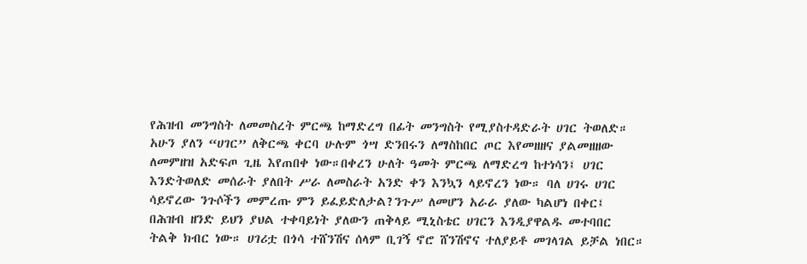የሕዝብ መንግስት ለመመስረት ምርጫ ከማድረግ በፊት መንግስት የሚያስተዳድራት ሀገር ትወለድ። አሁን ያለን “ሀገር” ለቅርጫ ቀርባ ሁሉም ጎሣ ድንበሩን ለማስከበር ጦር እየመዘዘና ያልመዘዘው ለመምዘዝ አድፍጦ ጊዜ እየጠበቀ ነው።በቀረን ሁለት ዓመት ምርጫ ለማድረግ ከተነሳን፤ ሀገር እንድትወለድ መሰራት ያለበት ሥራ ለመስራት አንድ ቀን እንኳን ላይኖረን ነው። ባለ ሀገሩ ሀገር ሳይኖረው ንጉሶችን መምረጡ ምን ይፈይድለታል?ንጉሥ ለመሆን አራራ ያለው ካልሆነ በቀር፤ በሕዝብ ዘንድ ይህን ያህል ተቀባይነት ያለውን ጠቅላይ ሚኒስቴር ሀገርን እንዲያዋልዱ መተባበር ትልቅ ክብር ነው። ሀገሪቷ በጎሳ ተሸንሽና ሰላም ቢገኝ ኖሮ ሸንሽኖና ተለያይቶ መገላገል ይቻል ነበር።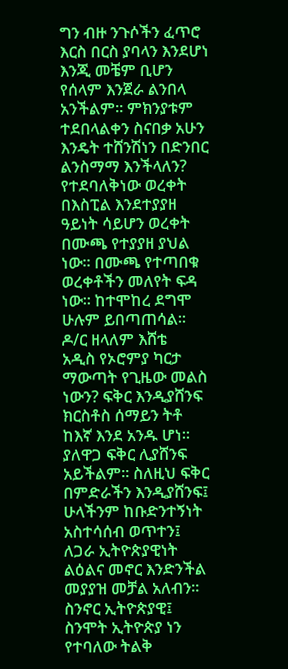ግን ብዙ ንጉሶችን ፈጥሮ እርስ በርስ ያባላን እንደሆነ እንጂ መቼም ቢሆን የሰላም እንጀራ ልንበላ አንችልም። ምክንያቱም ተደበላልቀን ስናበቃ አሁን እንዴት ተሸንሽነን በድንበር ልንስማማ እንችላለን? የተደባለቅነው ወረቀት በእስፒል እንደተያያዘ ዓይነት ሳይሆን ወረቀት በሙጫ የተያያዘ ያህል ነው። በሙጫ የተጣበቁ ወረቀቶችን መለየት ፍዳ ነው። ከተሞከረ ደግሞ ሁሉም ይበጣጠሳል። ዶ/ር ዘላለም እሸቴ
አዲስ የኦሮምያ ካርታ ማውጣት የጊዜው መልስ ነውን? ፍቅር እንዲያሸንፍ ክርስቶስ ሰማይን ትቶ ከእኛ እንደ አንዱ ሆነ። ያለዋጋ ፍቅር ሊያሸንፍ አይችልም። ስለዚህ ፍቅር በምድራችን እንዲያሸንፍ፤ ሁላችንም ከቡድንተኝነት አስተሳሰብ ወጥተን፤ ለጋራ ኢትዮጵያዊነት ልዕልና መኖር እንድንችል መያያዝ መቻል አለብን። ስንኖር ኢትዮጵያዊ፤ ስንሞት ኢትዮጵያ ነን የተባለው ትልቅ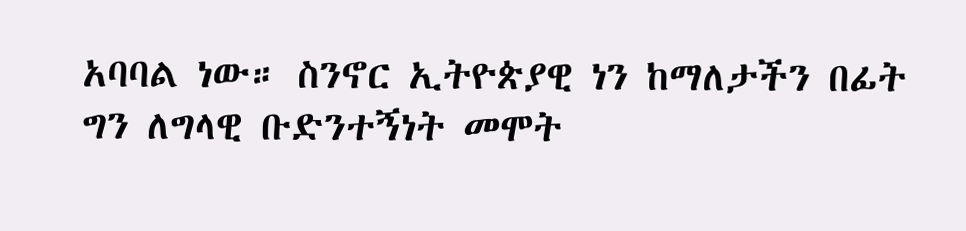አባባል ነው። ስንኖር ኢትዮጵያዊ ነን ከማለታችን በፊት ግን ለግላዊ ቡድንተኝነት መሞት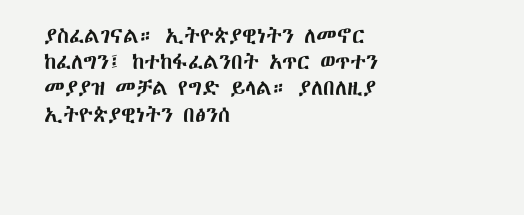ያስፈልገናል። ኢትዮጵያዊነትን ለመኖር ከፈለግን፤ ከተከፋፈልንበት አጥር ወጥተን መያያዝ መቻል የግድ ይላል። ያለበለዚያ ኢትዮጵያዊነትን በፅንሰ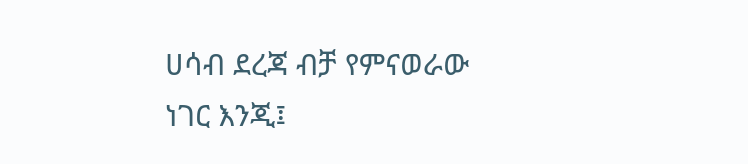ሀሳብ ደረጃ ብቻ የምናወራው ነገር እንጂ፤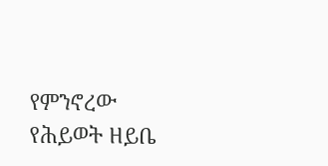የምንኖረው የሕይወት ዘይቤ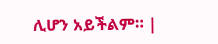ሊሆን አይችልም። |